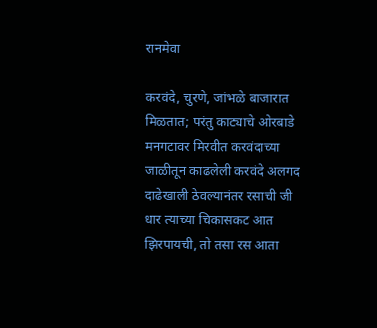रानमेवा

करवंदे, चुरणे, जांभळे बाजारात मिळतात; परंतु काट्याचे ओरबाडे मनगटावर मिरवीत करवंदाच्या जाळीतून काढलेली करवंदे अलगद दाढेखाली ठेवल्यानंतर रसाची जी धार त्याच्या चिकासकट आत झिरपायची, तो तसा रस आता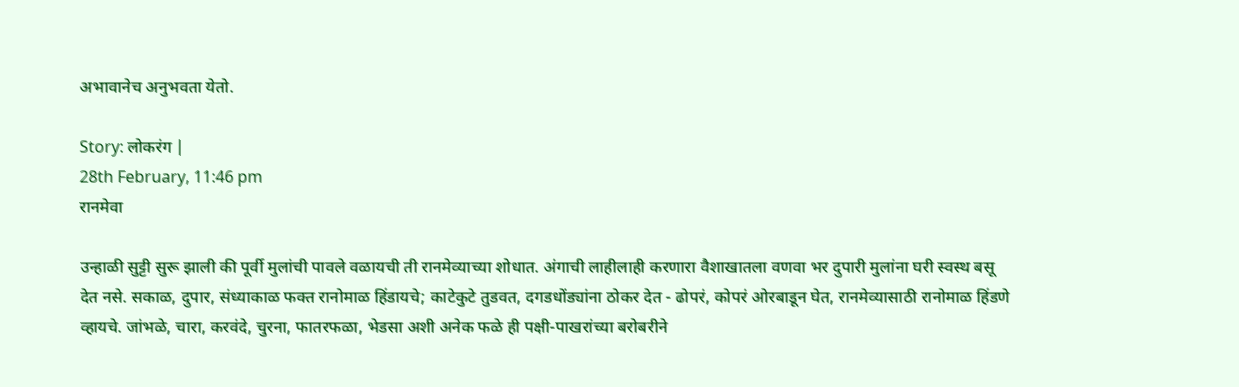अभावानेच अनुभवता येतो.

Story: लोकरंग |
28th February, 11:46 pm
रानमेवा

उन्हाळी सुट्टी सुरू झाली की पूर्वी मुलांची पावले वळायची ती रानमेव्याच्या शोधात. अंगाची लाहीलाही करणारा वैशाखातला वणवा भर दुपारी मुलांना घरी स्वस्थ बसू देत नसे. सकाळ, दुपार, संध्याकाळ फक्त रानोमाळ हिंडायचे; काटेकुटे तुडवत, दगडधोंड्यांना ठोकर देत - ढोपरं, कोपरं ओरबाडून घेत, रानमेव्यासाठी रानोमाळ हिंडणे व्हायचे. जांभळे, चारा, करवंदे, चुरना, फातरफळा, भेडसा अशी अनेक फळे ही पक्षी-पाखरांच्या बरोबरीने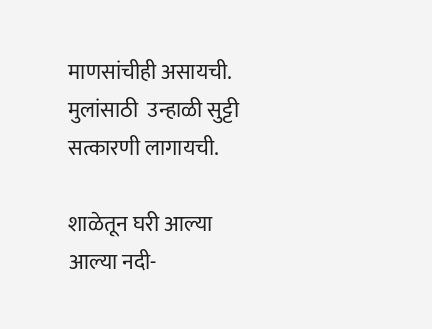माणसांचीही असायची. मुलांसाठी  उन्हाळी सुट्टी सत्कारणी लागायची.

शाळेतून घरी आल्या आल्या नदी-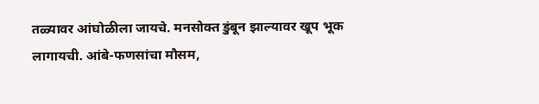तळ्यावर आंघोळीला जायचे. मनसोक्त डुंबून झाल्यावर खूप भूक लागायची. आंबे-फणसांचा मौसम,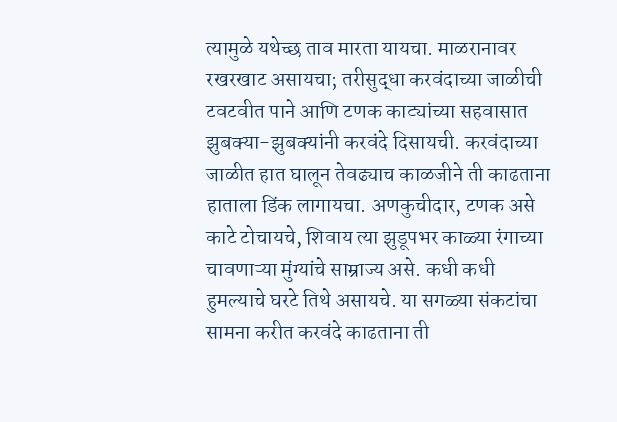त्यामुळे यथेच्छ ताव मारता यायचा. माळरानावर रखरखाट असायचा; तरीसुद्धा करवंदाच्या जाळीची टवटवीत पाने आणि टणक काट्यांच्या सहवासात झुबक्या-झुबक्यांनी करवंदे दिसायची. करवंदाच्या जाळीत हात घालून तेवढ्याच काळजीने ती काढताना हाताला डिंक लागायचा. अणकुचीदार, टणक असे काटे टोचायचे, शिवाय त्या झुडूपभर काळ्या रंगाच्या चावणाऱ्या मुंग्यांचे साम्राज्य असे. कधी कधी हुमल्याचे घरटे तिथे असायचे. या सगळ्या संकटांचा सामना करीत करवंदे काढताना ती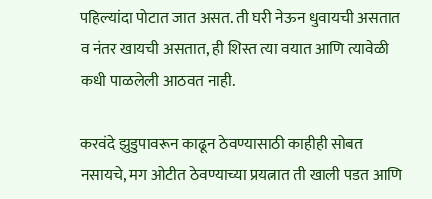पहिल्यांदा पोटात जात असत. ती घरी नेऊन धुवायची असतात व नंतर खायची असतात, ही शिस्त त्या वयात आणि त्यावेळी कधी पाळलेली आठवत नाही.

करवंदे झुडुपावरून काढून ठेवण्यासाठी काहीही सोबत नसायचे, मग ओटीत ठेवण्याच्या प्रयत्नात ती खाली पडत आणि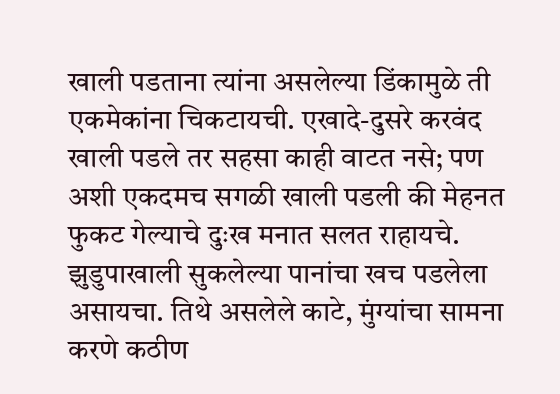खाली पडताना त्यांना असलेल्या डिंकामुळे ती एकमेकांना चिकटायची. एखादे-दुसरे करवंद खाली पडले तर सहसा काही वाटत नसे; पण अशी एकदमच सगळी खाली पडली की मेहनत फुकट गेल्याचे दुःख मनात सलत राहायचे. झुडुपाखाली सुकलेल्या पानांचा खच पडलेला असायचा. तिथे असलेले काटे, मुंग्यांचा सामना करणे कठीण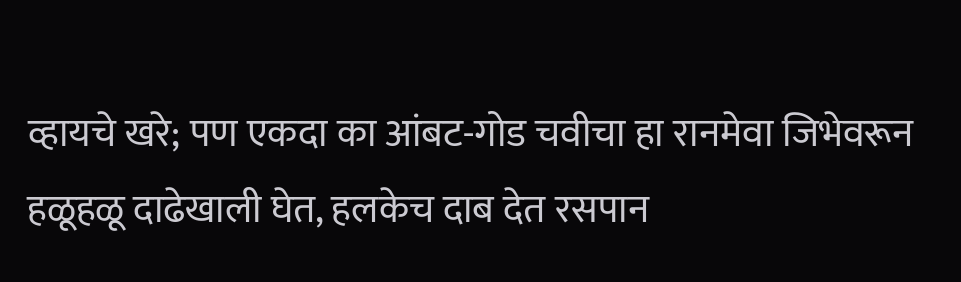व्हायचे खरे; पण एकदा का आंबट-गोड चवीचा हा रानमेवा जिभेवरून हळूहळू दाढेखाली घेत, हलकेच दाब देत रसपान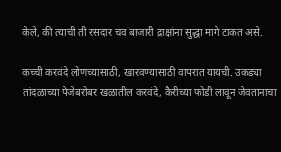केले, की त्याची ती रसदार चव बाजारी द्राक्षांना सुद्धा मागे टाकत असे.

कच्ची करवंदे लोणच्यासाठी, खारवण्यासाठी वापरात यायची. उकड्या तांदळाच्या पेजेबरोबर खळातील करवंदे, कैरीच्या फोडी लावून जेवतानाचा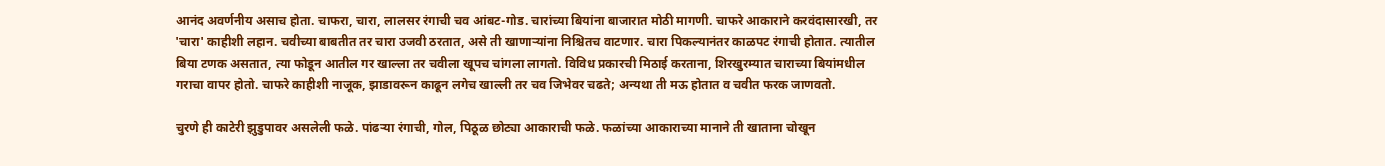आनंद अवर्णनीय असाच होता. चाफरा, चारा, लालसर रंगाची चव आंबट-गोड. चारांच्या बियांना बाजारात मोठी मागणी. चाफरे आकाराने करवंदासारखी, तर 'चारा' काहीशी लहान. चवीच्या बाबतीत तर चारा उजवी ठरतात, असे ती खाणाऱ्यांना निश्चितच वाटणार. चारा पिकल्यानंतर काळपट रंगाची होतात. त्यातील बिया टणक असतात, त्या फोडून आतील गर खाल्ला तर चवीला खूपच चांगला लागतो. विविध प्रकारची मिठाई करताना, शिरखुरम्यात चाराच्या बियांमधील गराचा वापर होतो. चाफरे काहीशी नाजूक, झाडावरून काढून लगेच खाल्ली तर चव जिभेवर चढते; अन्यथा ती मऊ होतात व चवीत फरक जाणवतो.

चुरणे ही काटेरी झुडुपावर असलेली फळे. पांढऱ्या रंगाची, गोल, पिठूळ छोट्या आकाराची फळे. फळांच्या आकाराच्या मानाने ती खाताना चोखून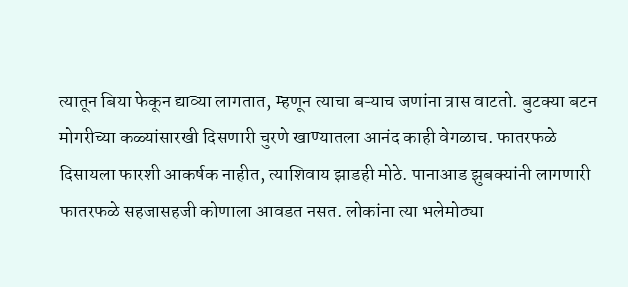त्यातून बिया फेकून द्याव्या लागतात, म्हणून त्याचा बऱ्याच जणांना त्रास वाटतो. बुटक्या बटन मोगरीच्या कळ्यांसारखी दिसणारी चुरणे खाण्यातला आनंद काही वेगळाच. फातरफळे दिसायला फारशी आकर्षक नाहीत, त्याशिवाय झाडही मोठे. पानाआड झुबक्यांनी लागणारी फातरफळे सहजासहजी कोणाला आवडत नसत. लोकांना त्या भलेमोठ्या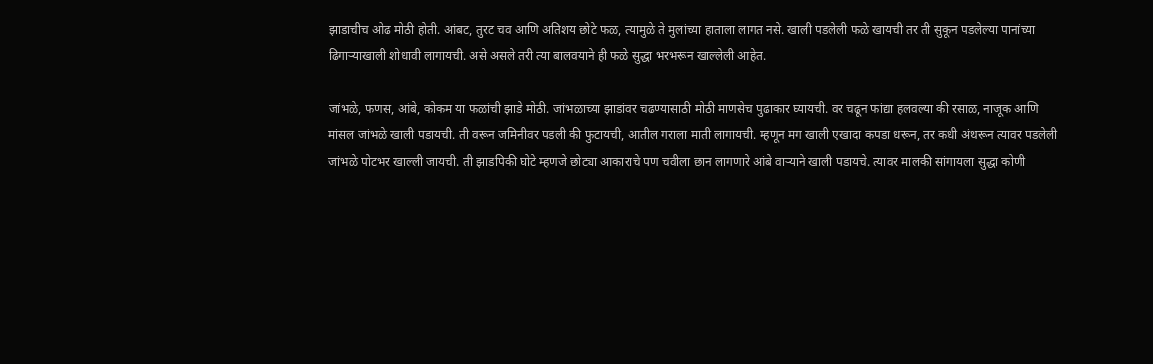झाडाचीच ओढ मोठी होती. आंबट, तुरट चव आणि अतिशय छोटे फळ, त्यामुळे ते मुलांच्या हाताला लागत नसे. खाली पडलेली फळे खायची तर ती सुकून पडलेल्या पानांच्या ढिगाऱ्याखाली शोधावी लागायची. असे असले तरी त्या बालवयाने ही फळे सुद्धा भरभरून खाल्लेली आहेत.

जांभळे, फणस, आंबे, कोकम या फळांची झाडे मोठी. जांभळाच्या झाडांवर चढण्यासाठी मोठी माणसेच पुढाकार घ्यायची. वर चढून फांद्या हलवल्या की रसाळ, नाजूक आणि मांसल जांभळे खाली पडायची. ती वरून जमिनीवर पडली की फुटायची, आतील गराला माती लागायची. म्हणून मग खाली एखादा कपडा धरून, तर कधी अंथरून त्यावर पडलेली जांभळे पोटभर खाल्ली जायची. ती झाडपिकी घोटे म्हणजे छोट्या आकाराचे पण चवीला छान लागणारे आंबे वाऱ्याने खाली पडायचे. त्यावर मालकी सांगायला सुद्धा कोणी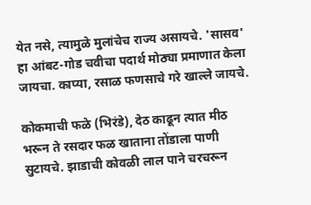येत नसे, त्यामुळे मुलांचेच राज्य असायचे. 'सासव' हा आंबट-गोड चवीचा पदार्थ मोठ्या प्रमाणात केला जायचा. काप्या, रसाळ फणसाचे गरे खाल्ले जायचे.

कोकमाची फळे (भिरंडे), देठ काढून त्यात मीठ भरून ते रसदार फळ खाताना तोंडाला पाणी सुटायचे. झाडाची कोवळी लाल पाने चरचरून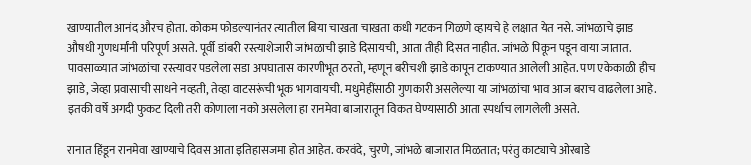खाण्यातील आनंद औरच होता. कोकम फोडल्यानंतर त्यातील बिया चाखता चाखता कधी गटकन गिळणे व्हायचे हे लक्षात येत नसे. जांभळाचे झाड औषधी गुणधर्मांनी परिपूर्ण असते. पूर्वी डांबरी रस्त्याशेजारी जांभळाची झाडे दिसायची, आता तीही दिसत नाहीत. जांभळे पिकून पडून वाया जातात. पावसाळ्यात जांभळांचा रस्त्यावर पडलेला सडा अपघातास कारणीभूत ठरतो, म्हणून बरीचशी झाडे कापून टाकण्यात आलेली आहेत. पण एकेकाळी हीच झाडे, जेव्हा प्रवासाची साधने नव्हती, तेव्हा वाटसरूंची भूक भागवायची. मधुमेहींसाठी गुणकारी असलेल्या या जांभळांचा भाव आज बराच वाढलेला आहे. इतकी वर्षे अगदी फुकट दिली तरी कोणाला नको असलेला हा रानमेवा बाजारातून विकत घेण्यासाठी आता स्पर्धाच लागलेली असते.

रानात हिंडून रानमेवा खाण्याचे दिवस आता इतिहासजमा होत आहेत. करवंदे, चुरणे, जांभळे बाजारात मिळतात; परंतु काट्याचे ओरबाडे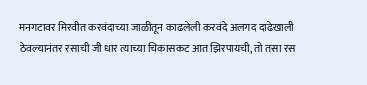मनगटावर मिरवीत करवंदाच्या जाळीतून काढलेली करवंदे अलगद दाढेखाली ठेवल्यानंतर रसाची जी धार त्याच्या चिकासकट आत झिरपायची, तो तसा रस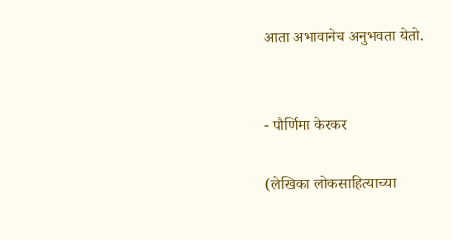आता अभावानेच अनुभवता येतो.


- पौर्णिमा केरकर

(लेखिका लोकसाहित्याच्या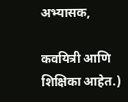अभ्यासक,

कवयित्री आणि शिक्षिका आहेत.)